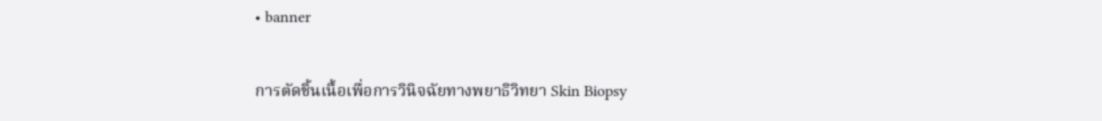• banner

การตัดชิ้นเนื้อเพื่อการวินิจฉัยทางพยาธิวิทยา Skin Biopsy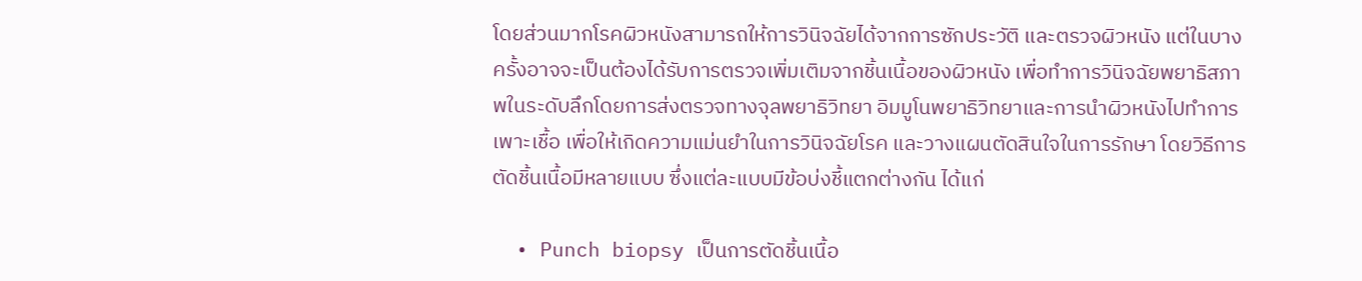โดยส่วนมากโรคผิวหนังสามารถให้การวินิจฉัยได้จากการซักประวัติ และตรวจผิวหนัง แต่ในบางครั้งอาจจะเป็นต้องได้รับการตรวจเพิ่มเติมจากชิ้นเนื้อของผิวหนัง เพื่อทำการวินิจฉัยพยาธิสภาพในระดับลึกโดยการส่งตรวจทางจุลพยาธิวิทยา อิมมูโนพยาธิวิทยาและการนำผิวหนังไปทำการเพาะเชื้อ เพื่อให้เกิดความแม่นยำในการวินิจฉัยโรค และวางแผนตัดสินใจในการรักษา โดยวิธีการตัดชิ้นเนื้อมีหลายแบบ ซึ่งแต่ละแบบมีข้อบ่งชี้แตกต่างกัน ได้แก่

  • Punch biopsy เป็นการตัดชิ้นเนื้อ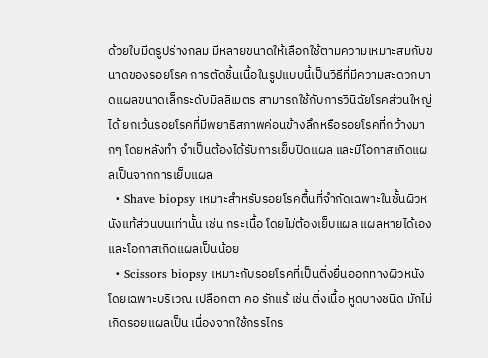ด้วยใบมีดรูปร่างกลม มีหลายขนาดให้เลือกใช้ตามความเหมาะสมกับขนาดของรอยโรค การตัดชิ้นเนื้อในรูปแบบนี้เป็นวิธีที่มีความสะดวกบาดแผลขนาดเล็กระดับมิลลิเมตร สามารถใช้กับการวินิฉัยโรคส่วนใหญ่ได้ ยกเว้นรอยโรคที่มีพยาธิสภาพค่อนข้างลึกหรือรอยโรคที่กว้างมากๆ โดยหลังทำ จำเป็นต้องได้รับการเย็บปิดแผล และมีโอกาสเกิดแผลเป็นจากการเย็บแผล
  • Shave biopsy เหมาะสำหรับรอยโรคตื้นที่จำกัดเฉพาะในชั้นผิวหนังแท้ส่วนบนเท่านั้น เช่น กระเนื้อ โดยไม่ต้องเย็บแผล แผลหายได้เอง และโอกาสเกิดแผลเป็นน้อย
  • Scissors biopsy เหมาะกับรอยโรคที่เป็นติ่งยื่นออกทางผิวหนัง โดยเฉพาะบริเวณ เปลือกตา คอ รักแร้ เช่น ติ่งเนื้อ หูดบางชนิด มักไม่เกิดรอยแผลเป็น เนื่องจากใช้กรรไกร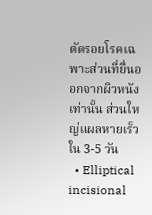ตัดรอยโรคเฉพาะส่วนที่ยื่นออกจากผิวหนังเท่านั้น ส่วนใหญ่แผลหายเร็วใน 3-5 วัน
  • Elliptical incisional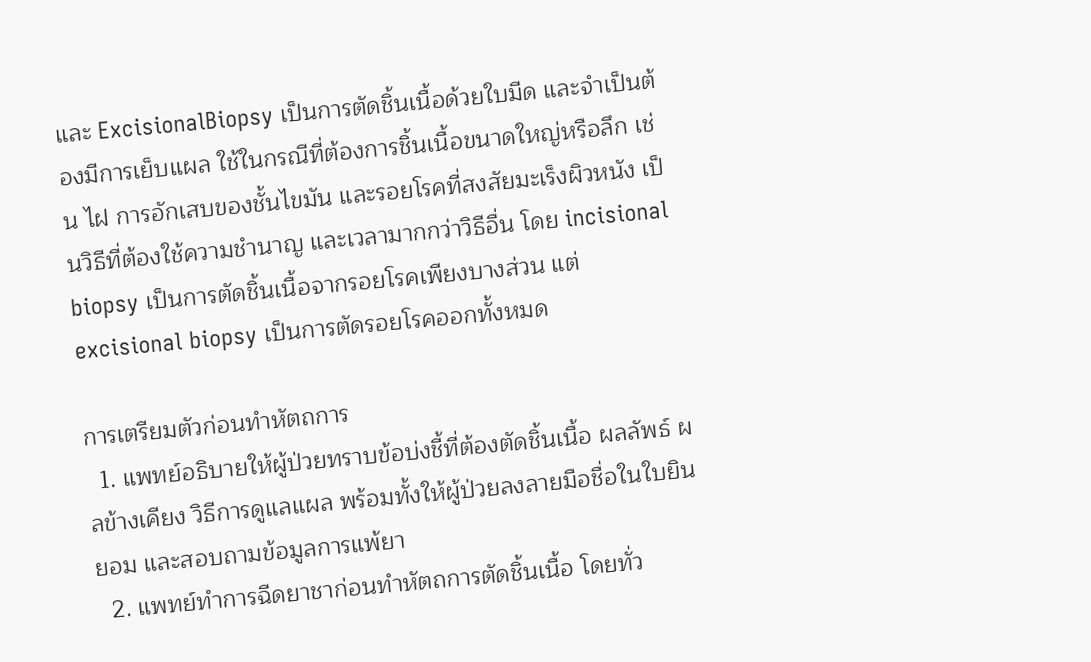และ ExcisionalBiopsy เป็นการตัดชิ้นเนื้อด้วยใบมีด และจำเป็นต้องมีการเย็บแผล ใช้ในกรณีที่ต้องการชิ้นเนื้อขนาดใหญ่หรือลึก เช่น ไฝ การอักเสบของชั้นไขมัน และรอยโรคที่สงสัยมะเร็งผิวหนัง เป็นวิธีที่ต้องใช้ความชำนาญ และเวลามากกว่าวิธีอื่น โดย incisional biopsy เป็นการตัดชิ้นเนื้อจากรอยโรคเพียงบางส่วน แต่ excisional biopsy เป็นการตัดรอยโรคออกทั้งหมด

การเตรียมตัวก่อนทำหัตถการ
  1. แพทย์อธิบายให้ผู้ป่วยทราบข้อบ่งชี้ที่ต้องตัดชิ้นเนื้อ ผลลัพธ์ ผลข้างเคียง วิธีการดูแลแผล พร้อมทั้งให้ผู้ป่วยลงลายมือชื่อในใบยินยอม และสอบถามข้อมูลการแพ้ยา
  2. แพทย์ทำการฉีดยาชาก่อนทำหัตถการตัดชิ้นเนื้อ โดยทั่ว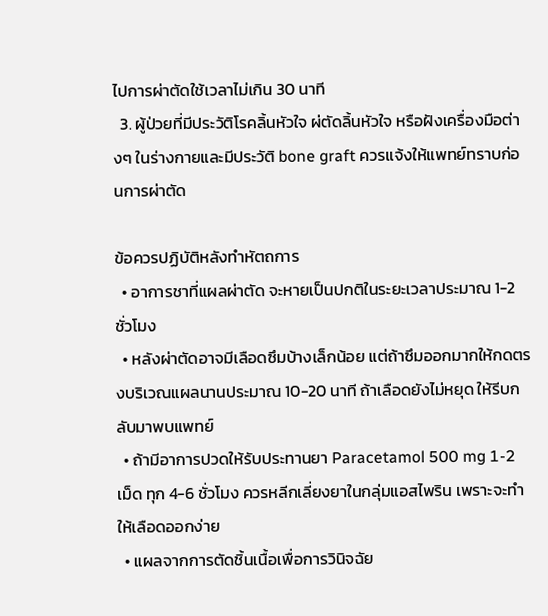ไปการผ่าตัดใช้เวลาไม่เกิน 30 นาที
  3. ผู้ป่วยที่มีประวัติโรคลิ้นหัวใจ ผ่ตัดลิ้นหัวใจ หรือฝังเครื่องมือต่างๆ ในร่างกายและมีประวัติ bone graft ควรแจ้งให้แพทย์ทราบก่อนการผ่าตัด

ข้อควรปฏิบัติหลังทำหัตถการ
  • อาการชาที่แผลผ่าตัด จะหายเป็นปกติในระยะเวลาประมาณ 1-2ชั่วโมง
  • หลังผ่าตัดอาจมีเลือดซึมบ้างเล็กน้อย แต่ถ้าซึมออกมากให้กดตรงบริเวณแผลนานประมาณ 10-20 นาที ถ้าเลือดยังไม่หยุด ให้รีบกลับมาพบแพทย์
  • ถ้ามีอาการปวดให้รับประทานยา Paracetamol 500 mg 1-2 เม็ด ทุก 4-6 ชั่วโมง ควรหลีกเลี่ยงยาในกลุ่มแอสไพริน เพราะจะทำให้เลือดออกง่าย
  • แผลจากการตัดชิ้นเนื้อเพื่อการวินิจฉัย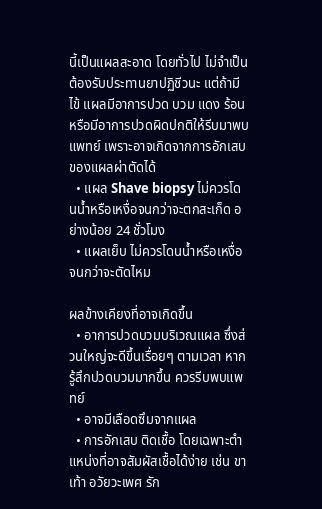นี้เป็นแผลสะอาด โดยทั่วไป ไม่จำเป็นต้องรับประทานยาปฏิชีวนะ แต่ถ้ามีไข้ แผลมีอาการปวด บวม แดง ร้อน หรือมีอาการปวดผิดปกติให้รีบมาพบแพทย์ เพราะอาจเกิดจากการอักเสบของแผลผ่าตัดได้
  • แผล Shave biopsy ไม่ควรโดนน้ำหรือเหงื่อจนกว่าจะตกสะเก็ด อย่างน้อย 24 ชั่วโมง
  • แผลเย็บ ไม่ควรโดนน้ำหรือเหงื่อจนกว่าจะตัดไหม

ผลข้างเคียงที่อาจเกิดขึ้น
  • อาการปวดบวมบริเวณแผล ซึ่งส่วนใหญ่จะดีขึ้นเรื่อยๆ ตามเวลา หากรู้สึกปวดบวมมากขึ้น ควรรีบพบแพทย์
  • อาจมีเลือดซึมจากแผล
  • การอักเสบ ติดเชื้อ โดยเฉพาะตำแหน่งที่อาจสัมผัสเชื้อได้ง่าย เช่น ขา เท้า อวัยวะเพศ รัก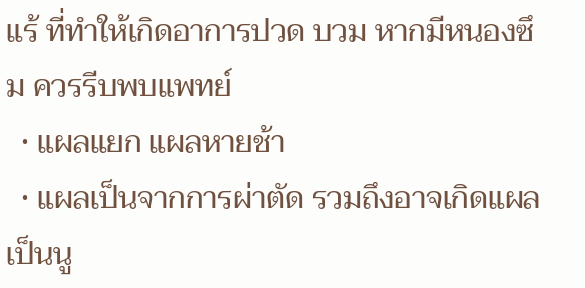แร้ ที่ทำให้เกิดอาการปวด บวม หากมีหนองซึม ควรรีบพบแพทย์
  • แผลแยก แผลหายช้า
  • แผลเป็นจากการผ่าตัด รวมถึงอาจเกิดแผลเป็นนู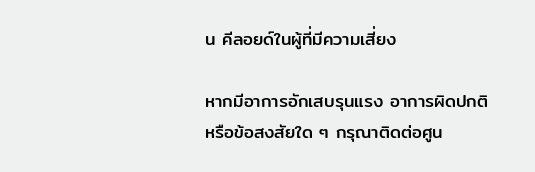น คีลอยด์ในผู้ที่มีความเสี่ยง

หากมีอาการอักเสบรุนแรง อาการผิดปกติ หรือข้อสงสัยใด ๆ กรุณาติดต่อศูน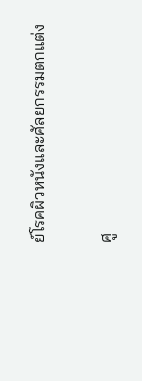ย์โรคผิวหนังและศัลยกรรมตกแต่ง

ศู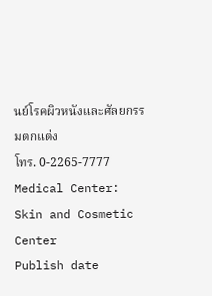นย์โรคผิวหนังและศัลยกรรมตกแต่ง
โทร. 0-2265-7777
Medical Center: Skin and Cosmetic Center
Publish date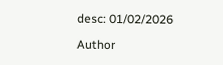desc: 01/02/2026

Author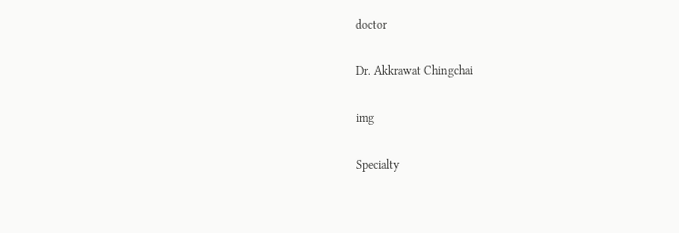doctor

Dr. Akkrawat Chingchai

img

Specialty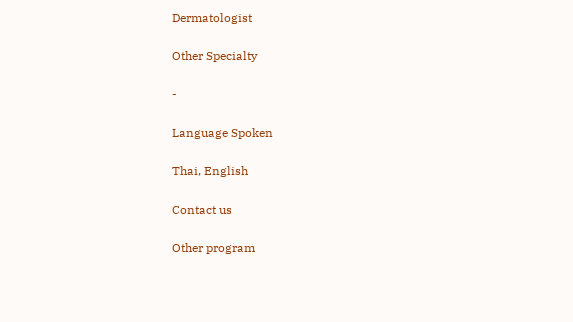Dermatologist

Other Specialty

-

Language Spoken

Thai, English

Contact us

Other program